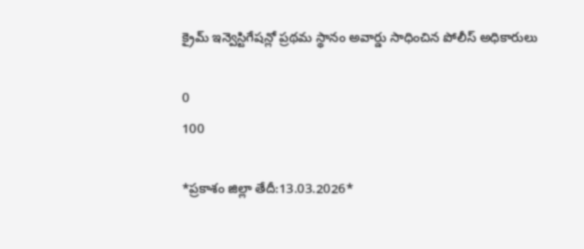క్రైమ్ ఇన్వెస్టిగేషన్లో ప్రథమ స్థానం అవార్డు సాధించిన పోలీస్ అధికారులు

0
100

*ప్రకాశం జిల్లా తేదీ:13.03.2026*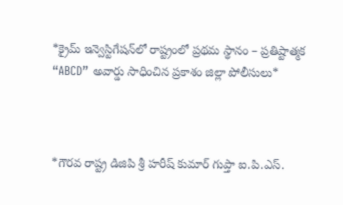*క్రైమ్ ఇన్వెస్టిగేషన్‌లో రాష్ట్రంలో ప్రథమ స్థానం – ప్రతిష్టాత్మక “ABCD” అవార్డు సాధించిన ప్రకాశం జిల్లా పోలీసులు*



*గౌరవ రాష్ట్ర డిజిపి శ్రీ హరీష్ కుమార్ గుప్తా ఐ.పి.ఎస్.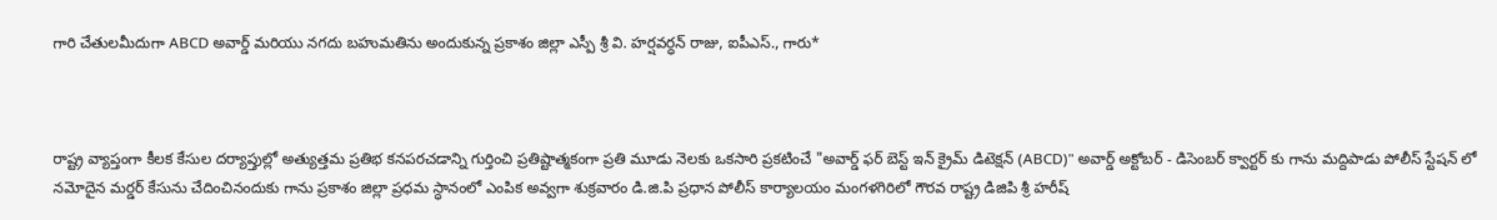గారి చేతులమీదుగా ABCD అవార్డ్ మరియు నగదు బహుమతిను అందుకున్న ప్రకాశం జిల్లా ఎస్పీ శ్రీ వి. హర్షవర్ధన్ రాజు, ఐపీఎస్., గారు*



రాష్ట్ర వ్యాప్తంగా కీలక కేసుల దర్యాప్తుల్లో అత్యుత్తమ ప్రతిభ కనపరచడాన్ని గుర్తించి ప్రతిష్టాత్మకంగా ప్రతి మూడు నెలకు ఒకసారి ప్రకటించే "అవార్డ్ ఫర్ బెస్ట్ ఇన్ క్రైమ్ డిటెక్షన్ (ABCD)" అవార్డ్ అక్టోబర్ - డిసెంబర్ క్వార్టర్ కు గాను మద్దిపాడు పోలీస్ స్టేషన్ లో నమోదైన మర్డర్ కేసును చేదించినందుకు గాను ప్రకాశం జిల్లా ప్రధమ స్ధానంలో ఎంపిక అవ్వగా శుక్రవారం డి.జి.పి ప్రధాన పోలీస్ కార్యాలయం మంగళగిరిలో గౌరవ రాష్ట్ర డిజిపి శ్రీ హరీష్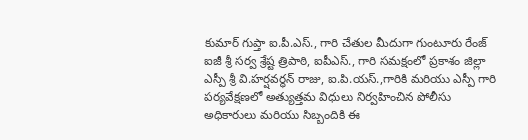కుమార్ గుప్తా ఐ.పీ.ఎస్., గారి చేతుల మీదుగా గుంటూరు రేంజ్ ఐజీ శ్రీ సర్వ శ్రేష్ట త్రిపాఠి, ఐపీఎస్., గారి సమక్షంలో ప్రకాశం జిల్లా ఎస్పీ శ్రీ వి.హర్షవర్ధన్ రాజు, ఐ.పి.యస్.,గారికి మరియు ఎస్పీ గారి పర్యవేక్షణలో అత్యుత్తమ విధులు నిర్వహించిన పోలీసు అధికారులు మరియు సిబ్బందికి ఈ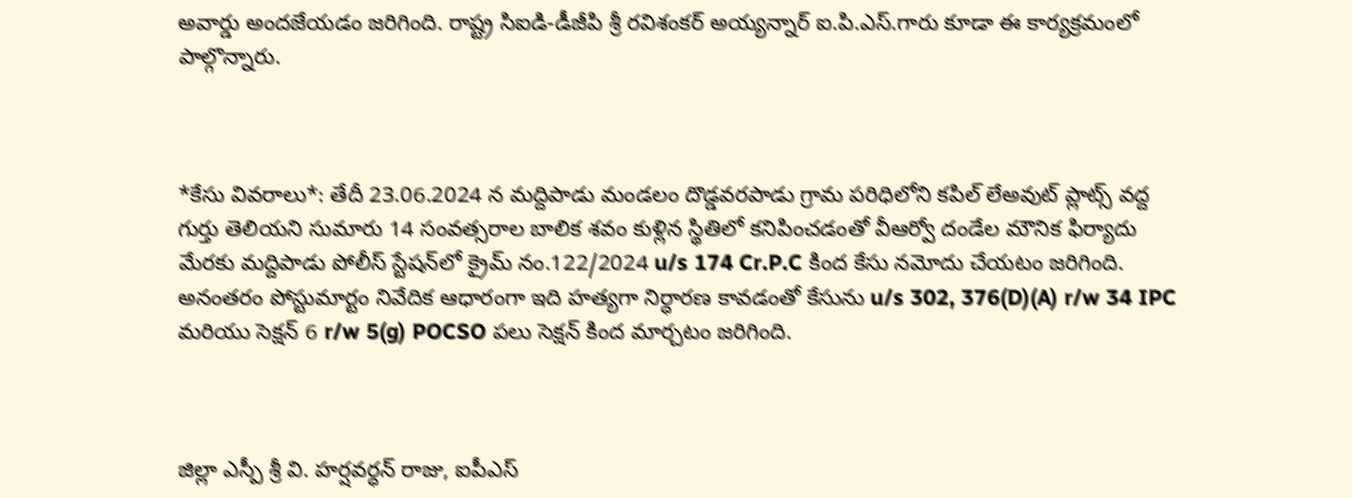అవార్డు అందజేయడం జరిగింది. రాష్ట్ర సిఐడి-డీజీపి శ్రీ రవిశంకర్ అయ్యన్నార్ ఐ.పి.ఎస్.గారు కూడా ఈ కార్యక్రమంలో పాల్గొన్నారు.



*కేసు వివరాలు*: తేదీ 23.06.2024 న మద్దిపాడు మండలం దొడ్డవరపాడు గ్రామ పరిధిలోని కపిల్ లేఅవుట్ ప్లాట్స్ వద్ద గుర్తు తెలియని సుమారు 14 సంవత్సరాల బాలిక శవం కుళ్లిన స్థితిలో కనిపించడంతో వీఆర్వో దండేల మౌనిక ఫిర్యాదు మేరకు మద్దిపాడు పోలీస్ స్టేషన్‌లో క్రైమ్ నం.122/2024 u/s 174 Cr.P.C కింద కేసు నమోదు చేయటం జరిగింది. అనంతరం పోస్టుమార్టం నివేదిక ఆధారంగా ఇది హత్యగా నిర్ధారణ కావడంతో కేసును u/s 302, 376(D)(A) r/w 34 IPC మరియు సెక్షన్ 6 r/w 5(g) POCSO పలు సెక్షన్ కింద మార్చటం జరిగింది.



జిల్లా ఎస్పీ శ్రీ వి. హర్షవర్ధన్ రాజు, ఐపీఎస్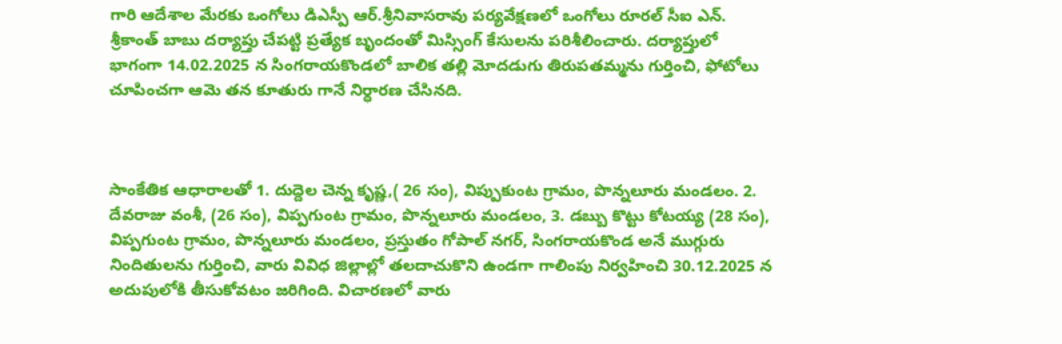గారి ఆదేశాల మేరకు ఒంగోలు డిఎస్పీ ఆర్.శ్రీనివాసరావు పర్యవేక్షణలో ఒంగోలు రూరల్ సీఐ ఎన్. శ్రీకాంత్ బాబు దర్యాప్తు చేపట్టి ప్రత్యేక బృందంతో మిస్సింగ్ కేసులను పరిశీలించారు. దర్యాప్తులో భాగంగా 14.02.2025 న సింగరాయకొండలో బాలిక తల్లి మోదడుగు తిరుపతమ్మను గుర్తించి, ఫోటోలు చూపించగా ఆమె తన కూతురు గానే నిర్ధారణ చేసినది.



సాంకేతిక ఆధారాలతో 1. దుద్దెల చెన్న కృష్ణ,( 26 సం), విప్పుకుంట గ్రామం, పొన్నలూరు మండలం. 2. దేవరాజు వంశీ, (26 సం), విప్పగుంట గ్రామం, పొన్నలూరు మండలం, 3. డబ్బు కొట్టు కోటయ్య (28 సం), విప్పగుంట గ్రామం, పొన్నలూరు మండలం, ప్రస్తుతం గోపాల్ నగర్, సింగరాయకొండ అనే ముగ్గురు నిందితులను గుర్తించి, వారు వివిధ జిల్లాల్లో తలదాచుకొని ఉండగా గాలింపు నిర్వహించి 30.12.2025 న అదుపులోకి తీసుకోవటం జరిగింది. విచారణలో వారు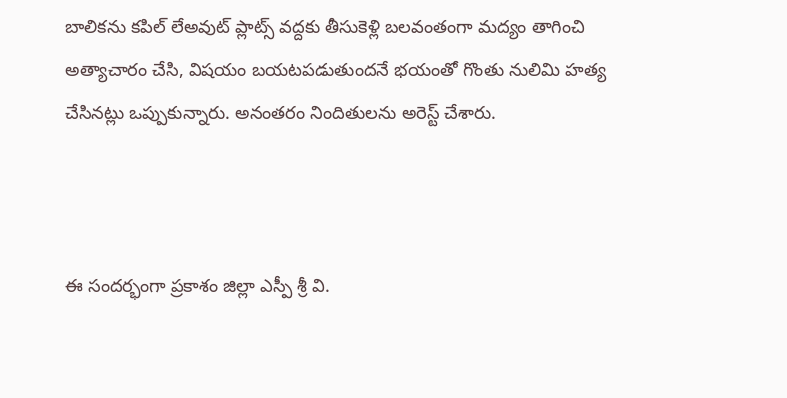బాలికను కపిల్ లేఅవుట్ ప్లాట్స్ వద్దకు తీసుకెళ్లి బలవంతంగా మద్యం తాగించి అత్యాచారం చేసి, విషయం బయటపడుతుందనే భయంతో గొంతు నులిమి హత్య చేసినట్లు ఒప్పుకున్నారు. అనంతరం నిందితులను అరెస్ట్ చేశారు.



ఈ సందర్భంగా ప్రకాశం జిల్లా ఎస్పీ శ్రీ వి.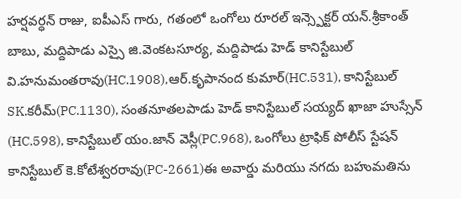హర్షవర్ధన్ రాజు, ఐపీఎస్ గారు, గతంలో ఒంగోలు రూరల్ ఇన్స్పెక్టర్ యన్.శ్రీకాంత్ బాబు, మద్దిపాడు ఎస్సై జి.వెంకటసూర్య, మద్దిపాడు హెడ్ కానిస్టేబుల్ వి.హనుమంతరావు(HC.1908),ఆర్.కృపానంద కుమార్(HC.531), కానిస్టేబుల్ SK.కరీమ్(PC.1130), సంతనూతలపాడు హెడ్ కానిస్టేబుల్ సయ్యద్ ఖాజా హుస్సేన్ (HC.598), కానిస్టేబుల్ యం.జాన్ వెస్లీ(PC.968), ఒంగోలు ట్రాఫిక్ పోలీస్ స్టేషన్ కానిస్టేబుల్ కె.కోటేశ్వరరావు(PC-2661)ఈ అవార్డు మరియు నగదు బహుమతిను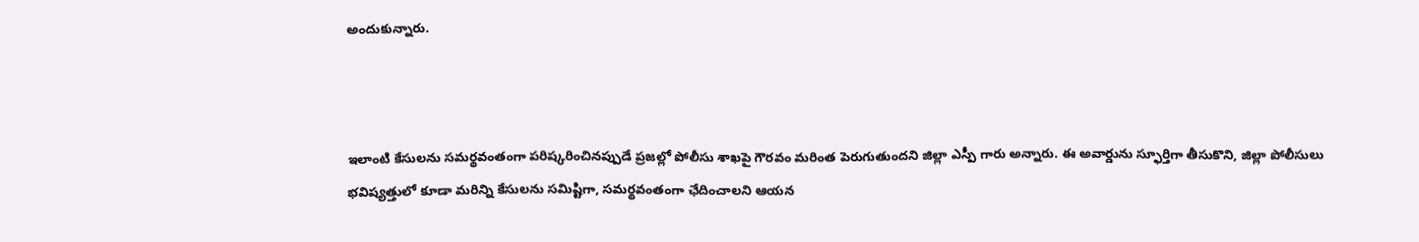అందుకున్నారు.



ఇలాంటి కేసులను సమర్థవంతంగా పరిష్కరించినప్పుడే ప్రజల్లో పోలీసు శాఖపై గౌరవం మరింత పెరుగుతుందని జిల్లా ఎస్పీ గారు అన్నారు. ఈ అవార్డును స్ఫూర్తిగా తీసుకొని, జిల్లా పోలీసులు భవిష్యత్తులో కూడా మరిన్ని కేసులను సమిష్టిగా, సమర్థవంతంగా ఛేదించాలని ఆయన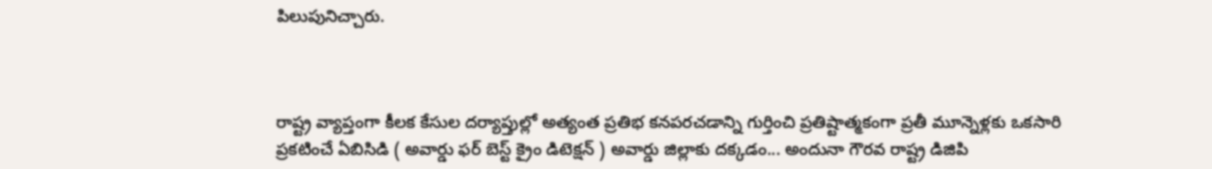పిలుపునిచ్చారు.



రాష్ట్ర వ్యాప్తంగా కీలక కేసుల దర్యాప్తుల్లో అత్యంత ప్రతిభ కనపరచడాన్ని గుర్తించి ప్రతిష్టాత్మకంగా ప్రతీ మూన్నెళ్లకు ఒకసారి ప్రకటించే ఏబిసిడి ( అవార్డు ఫర్ బెస్ట్ క్రైం డిటెక్షన్ ) అవార్డు జిల్లాకు దక్కడం... అందునా గౌరవ రాష్ట్ర డిజిపి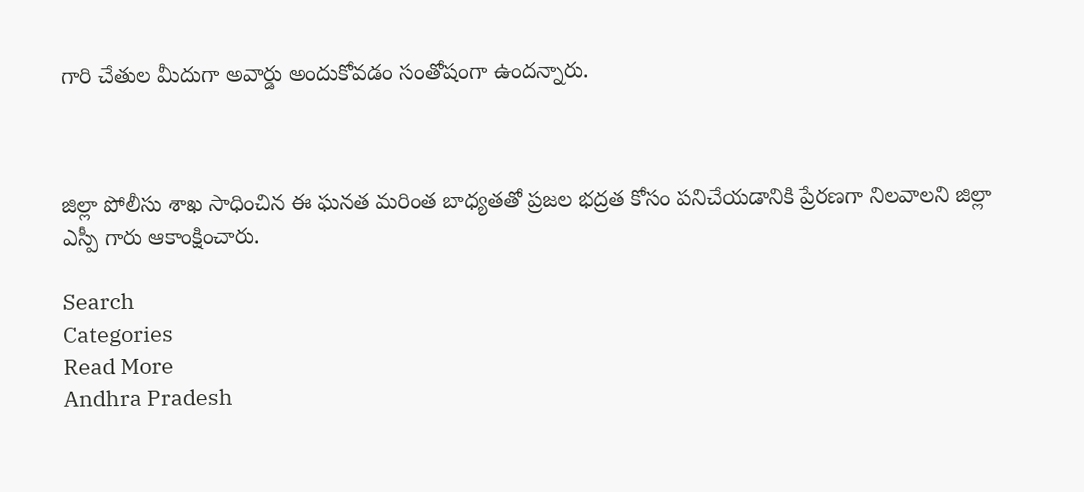గారి చేతుల మీదుగా అవార్డు అందుకోవడం సంతోషంగా ఉందన్నారు.



జిల్లా పోలీసు శాఖ సాధించిన ఈ ఘనత మరింత బాధ్యతతో ప్రజల భద్రత కోసం పనిచేయడానికి ప్రేరణగా నిలవాలని జిల్లా ఎస్పీ గారు ఆకాంక్షించారు.

Search
Categories
Read More
Andhra Pradesh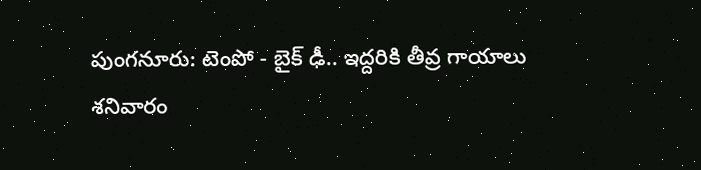పుంగనూరు: టెంపో - బైక్ ఢీ.. ఇద్దరికి తీవ్ర గాయాలు
శనివారం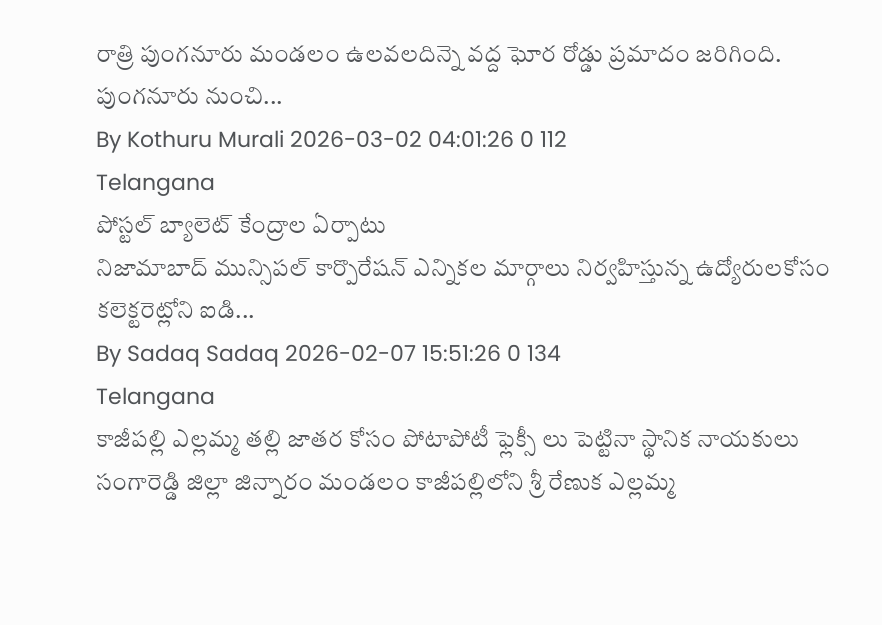రాత్రి పుంగనూరు మండలం ఉలవలదిన్నె వద్ద ఘోర రోడ్డు ప్రమాదం జరిగింది. పుంగనూరు నుంచి...
By Kothuru Murali 2026-03-02 04:01:26 0 112
Telangana
పోస్టల్ బ్యాలెట్ కేంద్రాల ఏర్పాటు
నిజామాబాద్ మున్సిపల్ కార్పొరేషన్ ఎన్నికల మార్గాలు నిర్వహిస్తున్న ఉద్యోరులకోసం కలెక్టరెట్లోని ఐడి...
By Sadaq Sadaq 2026-02-07 15:51:26 0 134
Telangana
కాజీపల్లి ఎల్లమ్మ తల్లి జాతర కోసం పోటాపోటీ ఫ్లెక్సీ లు పెట్టినా స్థానిక నాయకులు
సంగారెడ్డి జిల్లా జిన్నారం మండలం కాజీపల్లిలోని శ్రీ రేణుక ఎల్లమ్మ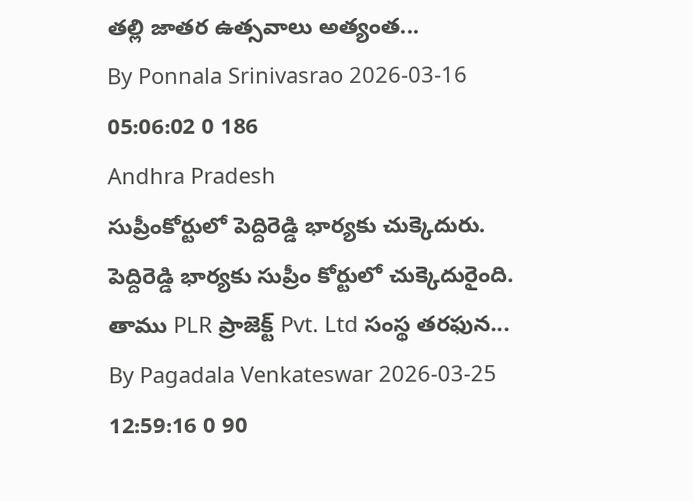తల్లి జాతర ఉత్సవాలు అత్యంత...
By Ponnala Srinivasrao 2026-03-16 05:06:02 0 186
Andhra Pradesh
సుప్రీంకోర్టులో పెద్దిరెడ్డి భార్యకు చుక్కెదురు.
పెద్దిరెడ్డి భార్యకు సుప్రీం కోర్టులో చుక్కెదురైంది. తాము PLR ప్రాజెక్ట్ Pvt. Ltd సంస్థ తరఫున...
By Pagadala Venkateswar 2026-03-25 12:59:16 0 90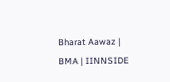Bharat Aawaz | BMA | IINNSIDE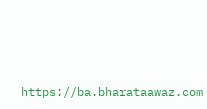https://ba.bharataawaz.com